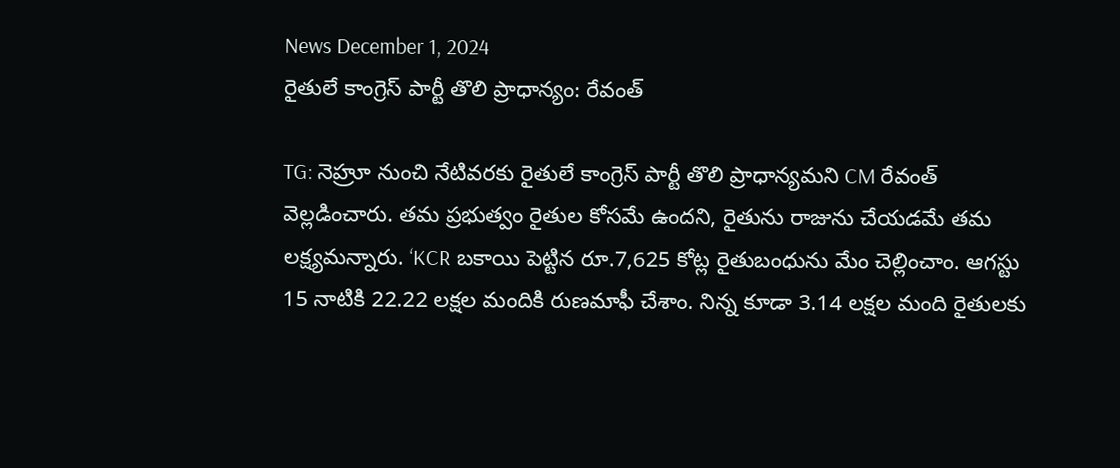News December 1, 2024
రైతులే కాంగ్రెస్ పార్టీ తొలి ప్రాధాన్యం: రేవంత్

TG: నెహ్రూ నుంచి నేటివరకు రైతులే కాంగ్రెస్ పార్టీ తొలి ప్రాధాన్యమని CM రేవంత్ వెల్లడించారు. తమ ప్రభుత్వం రైతుల కోసమే ఉందని, రైతును రాజును చేయడమే తమ లక్ష్యమన్నారు. ‘KCR బకాయి పెట్టిన రూ.7,625 కోట్ల రైతుబంధును మేం చెల్లించాం. ఆగస్టు 15 నాటికి 22.22 లక్షల మందికి రుణమాఫీ చేశాం. నిన్న కూడా 3.14 లక్షల మంది రైతులకు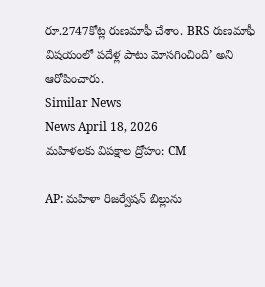రూ.2747కోట్ల రుణమాఫీ చేశాం. BRS రుణమాఫీ విషయంలో పదేళ్ల పాటు మోసగించింది’ అని ఆరోపించారు.
Similar News
News April 18, 2026
మహిళలకు విపక్షాల ద్రోహం: CM

AP: మహిళా రిజర్వేషన్ బిల్లును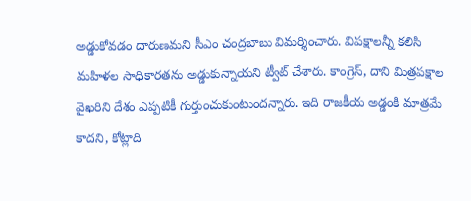అడ్డుకోవడం దారుణమని సీఎం చంద్రబాబు విమర్శించారు. విపక్షాలన్నీ కలిసి మహిళల సాధికారతను అడ్డుకున్నాయని ట్వీట్ చేశారు. కాంగ్రెస్, దాని మిత్రపక్షాల వైఖరిని దేశం ఎప్పటికీ గుర్తుంచుకుంటుందన్నారు. ఇది రాజకీయ అడ్డంకి మాత్రమే కాదని, కోట్లాది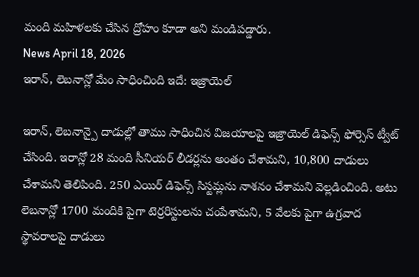మంది మహిళలకు చేసిన ద్రోహం కూడా అని మండిపడ్డారు.
News April 18, 2026
ఇరాన్, లెబనాన్లో మేం సాధించింది ఇదే: ఇజ్రాయెల్

ఇరాన్, లెబనాన్పై దాడుల్లో తాము సాధించిన విజయాలపై ఇజ్రాయెల్ డిఫెన్స్ ఫోర్సెస్ ట్వీట్ చేసింది. ఇరాన్లో 28 మంది సీనియర్ లీడర్లను అంతం చేశామని, 10,800 దాడులు చేశామని తెలిపింది. 250 ఎయిర్ డిఫెన్స్ సిస్టమ్లను నాశనం చేశామని వెల్లడించింది. అటు లెబనాన్లో 1700 మందికి పైగా టెర్రరిస్టులను చంపేశామని, 5 వేలకు పైగా ఉగ్రవాద స్థావరాలపై దాడులు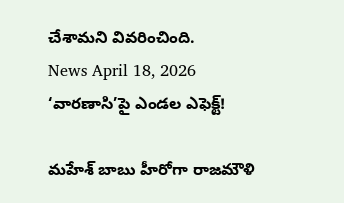చేశామని వివరించింది.
News April 18, 2026
‘వారణాసి’పై ఎండల ఎఫెక్ట్!

మహేశ్ బాబు హీరోగా రాజమౌళి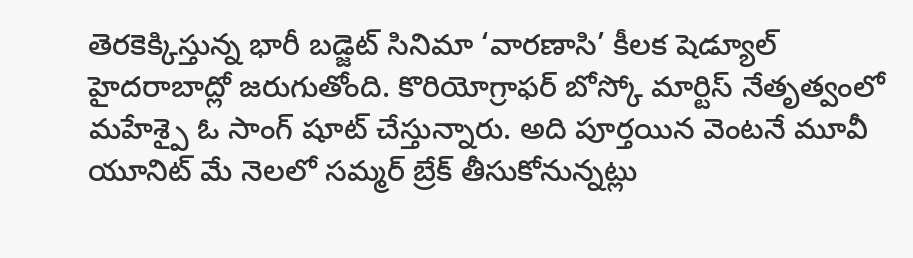తెరకెక్కిస్తున్న భారీ బడ్జెట్ సినిమా ‘వారణాసి’ కీలక షెడ్యూల్ హైదరాబాద్లో జరుగుతోంది. కొరియోగ్రాఫర్ బోస్కో మార్టిస్ నేతృత్వంలో మహేశ్పై ఓ సాంగ్ షూట్ చేస్తున్నారు. అది పూర్తయిన వెంటనే మూవీ యూనిట్ మే నెలలో సమ్మర్ బ్రేక్ తీసుకోనున్నట్లు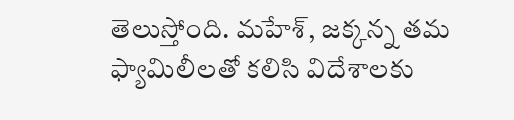తెలుస్తోంది. మహేశ్, జక్కన్న తమ ఫ్యామిలీలతో కలిసి విదేశాలకు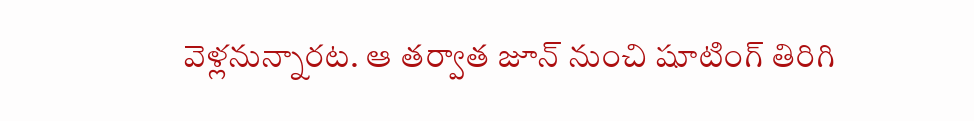వెళ్లనున్నారట. ఆ తర్వాత జూన్ నుంచి షూటింగ్ తిరిగి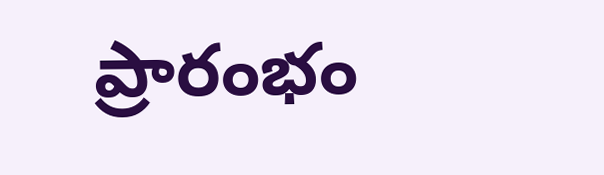ప్రారంభం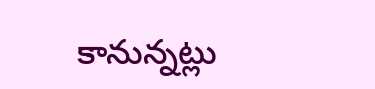కానున్నట్లు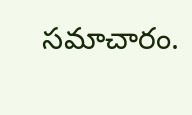సమాచారం.